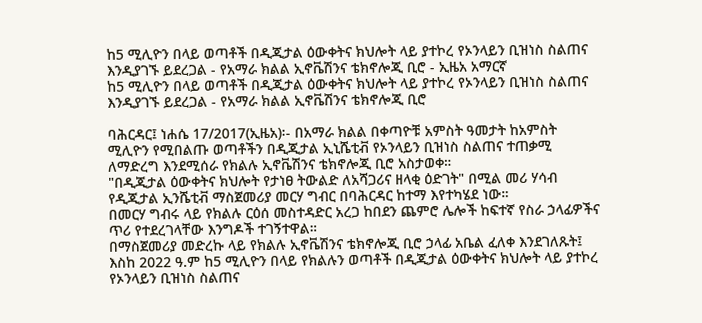ከ5 ሚሊዮን በላይ ወጣቶች በዲጂታል ዕውቀትና ክህሎት ላይ ያተኮረ የኦንላይን ቢዝነስ ስልጠና እንዲያገኙ ይደረጋል - የአማራ ክልል ኢኖቬሽንና ቴክኖሎጂ ቢሮ - ኢዜአ አማርኛ
ከ5 ሚሊዮን በላይ ወጣቶች በዲጂታል ዕውቀትና ክህሎት ላይ ያተኮረ የኦንላይን ቢዝነስ ስልጠና እንዲያገኙ ይደረጋል - የአማራ ክልል ኢኖቬሽንና ቴክኖሎጂ ቢሮ

ባሕርዳር፤ ነሐሴ 17/2017(ኢዜአ)፡- በአማራ ክልል በቀጣዮቹ አምስት ዓመታት ከአምስት ሚሊዮን የሚበልጡ ወጣቶችን በዲጂታል ኢኒሼቲቭ የኦንላይን ቢዝነስ ስልጠና ተጠቃሚ ለማድረግ እንደሚሰራ የክልሉ ኢኖቬሽንና ቴክኖሎጂ ቢሮ አስታወቀ።
"በዲጂታል ዕውቀትና ክህሎት የታነፀ ትውልድ ለአሻጋሪና ዘላቂ ዕድገት" በሚል መሪ ሃሳብ የዲጂታል ኢንሼቲቭ ማስጀመሪያ መርሃ ግብር በባሕርዳር ከተማ እየተካሄደ ነው።
በመርሃ ግብሩ ላይ የክልሉ ርዕሰ መስተዳድር አረጋ ከበደን ጨምሮ ሌሎች ከፍተኛ የስራ ኃላፊዎችና ጥሪ የተደረገላቸው እንግዶች ተገኝተዋል።
በማስጀመሪያ መድረኩ ላይ የክልሉ ኢኖቬሽንና ቴክኖሎጂ ቢሮ ኃላፊ አቤል ፈለቀ እንደገለጹት፤ እስከ 2022 ዓ.ም ከ5 ሚሊዮን በላይ የክልሉን ወጣቶች በዲጂታል ዕውቀትና ክህሎት ላይ ያተኮረ የኦንላይን ቢዝነስ ስልጠና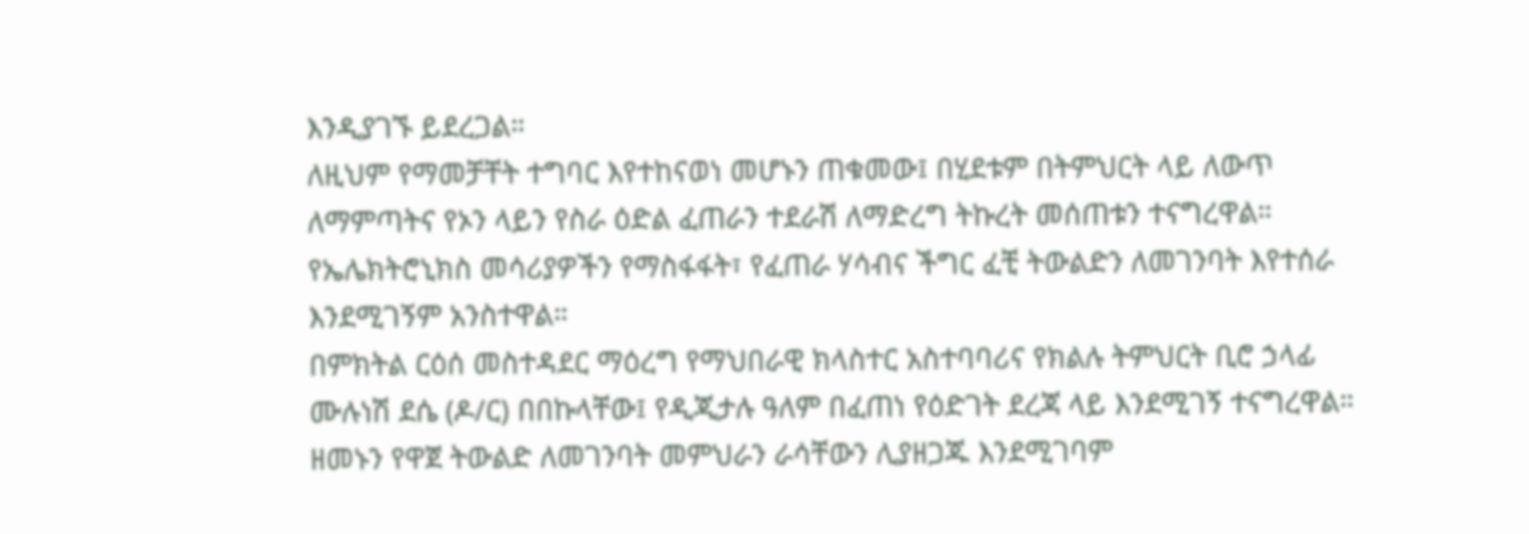እንዲያገኙ ይደረጋል።
ለዚህም የማመቻቸት ተግባር እየተከናወነ መሆኑን ጠቁመው፤ በሂደቱም በትምህርት ላይ ለውጥ ለማምጣትና የኦን ላይን የስራ ዕድል ፈጠራን ተደራሽ ለማድረግ ትኩረት መሰጠቱን ተናግረዋል።
የኤሌክትሮኒክስ መሳሪያዎችን የማስፋፋት፣ የፈጠራ ሃሳብና ችግር ፈቺ ትውልድን ለመገንባት እየተሰራ እንደሚገኝም አንስተዋል።
በምክትል ርዕሰ መስተዳደር ማዕረግ የማህበራዊ ክላስተር አስተባባሪና የክልሉ ትምህርት ቢሮ ኃላፊ ሙሉነሽ ደሴ (ዶ/ር) በበኩላቸው፤ የዲጂታሉ ዓለም በፈጠነ የዕድገት ደረጃ ላይ እንደሚገኝ ተናግረዋል።
ዘመኑን የዋጀ ትውልድ ለመገንባት መምህራን ራሳቸውን ሊያዘጋጁ እንደሚገባም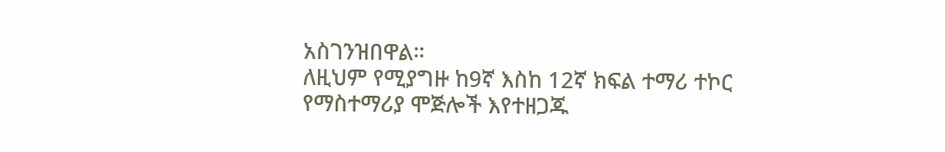አስገንዝበዋል።
ለዚህም የሚያግዙ ከ9ኛ እስከ 12ኛ ክፍል ተማሪ ተኮር የማስተማሪያ ሞጅሎች እየተዘጋጁ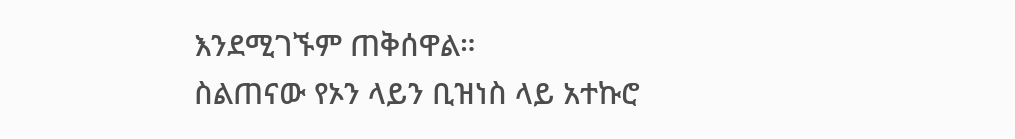እንደሚገኙም ጠቅሰዋል።
ስልጠናው የኦን ላይን ቢዝነስ ላይ አተኩሮ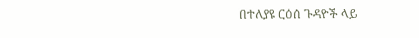በተለያዩ ርዕሰ ጉዳዮች ላይ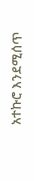አተኩሮ እንደሚሰጥ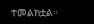ተመልክቷል።